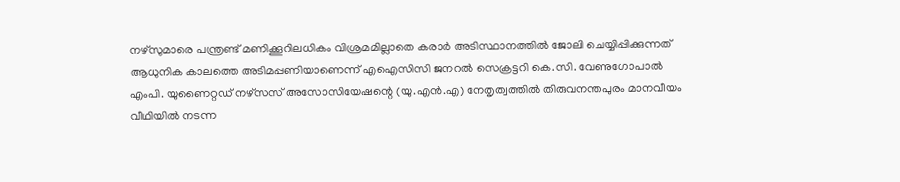നഴ്സുമാരെ പന്ത്രണ്ട് മണിക്കൂറിലധികം വിശ്രമമില്ലാതെ കരാർ അടിസ്ഥാനത്തിൽ ജോലി ചെയ്യിപ്പിക്കുന്നത് ആധുനിക കാലത്തെ അടിമപ്പണിയാണെന്ന് എഐസിസി ജനറൽ സെക്രട്ടറി കെ.സി. വേണുഗോപാൽ എംപി. യുണൈറ്റഡ് നഴ്സസ് അസോസിയേഷന്റെ (യു.എൻ.എ) നേതൃത്വത്തിൽ തിരുവനന്തപുരം മാനവീയം വീഥിയിൽ നടന്ന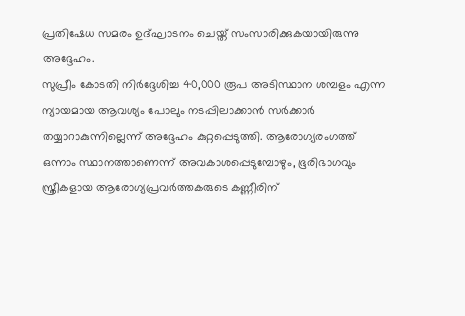പ്രതിഷേധ സമരം ഉദ്ഘാടനം ചെയ്ത് സംസാരിക്കുകയായിരുന്നു അദ്ദേഹം.
സുപ്രീം കോടതി നിർദ്ദേശിച്ച 40,000 രൂപ അടിസ്ഥാന ശമ്പളം എന്ന ന്യായമായ ആവശ്യം പോലും നടപ്പിലാക്കാൻ സർക്കാർ തയ്യാറാകുന്നില്ലെന്ന് അദ്ദേഹം കുറ്റപ്പെടുത്തി. ആരോഗ്യരംഗത്ത് ഒന്നാം സ്ഥാനത്താണെന്ന് അവകാശപ്പെടുമ്പോഴും, ഭൂരിഭാഗവും സ്ത്രീകളായ ആരോഗ്യപ്രവർത്തകരുടെ കണ്ണീരിന്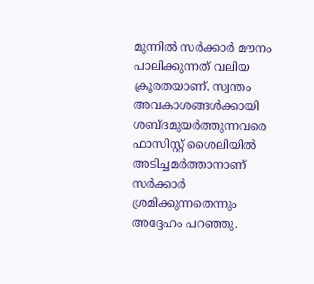മുന്നിൽ സർക്കാർ മൗനം പാലിക്കുന്നത് വലിയ ക്രൂരതയാണ്. സ്വന്തം അവകാശങ്ങൾക്കായി ശബ്ദമുയർത്തുന്നവരെ ഫാസിസ്റ്റ് ശൈലിയിൽ അടിച്ചമർത്താനാണ് സർക്കാർ ശ്രമിക്കുന്നതെന്നും അദ്ദേഹം പറഞ്ഞു.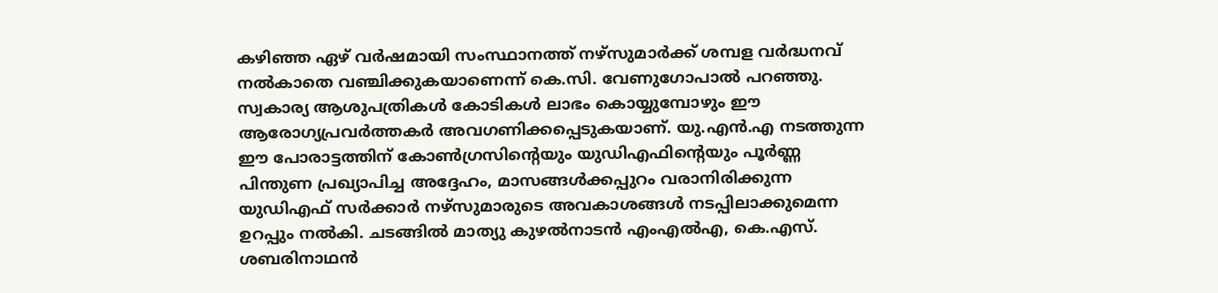കഴിഞ്ഞ ഏഴ് വർഷമായി സംസ്ഥാനത്ത് നഴ്സുമാർക്ക് ശമ്പള വർദ്ധനവ് നൽകാതെ വഞ്ചിക്കുകയാണെന്ന് കെ.സി. വേണുഗോപാൽ പറഞ്ഞു. സ്വകാര്യ ആശുപത്രികൾ കോടികൾ ലാഭം കൊയ്യുമ്പോഴും ഈ ആരോഗ്യപ്രവർത്തകർ അവഗണിക്കപ്പെടുകയാണ്. യു.എൻ.എ നടത്തുന്ന ഈ പോരാട്ടത്തിന് കോൺഗ്രസിന്റെയും യുഡിഎഫിന്റെയും പൂർണ്ണ പിന്തുണ പ്രഖ്യാപിച്ച അദ്ദേഹം, മാസങ്ങൾക്കപ്പുറം വരാനിരിക്കുന്ന യുഡിഎഫ് സർക്കാർ നഴ്സുമാരുടെ അവകാശങ്ങൾ നടപ്പിലാക്കുമെന്ന ഉറപ്പും നൽകി. ചടങ്ങിൽ മാത്യു കുഴൽനാടൻ എംഎൽഎ, കെ.എസ്. ശബരിനാഥൻ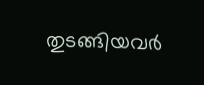തുടങ്ങിയവർ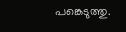പങ്കെടുത്തു.